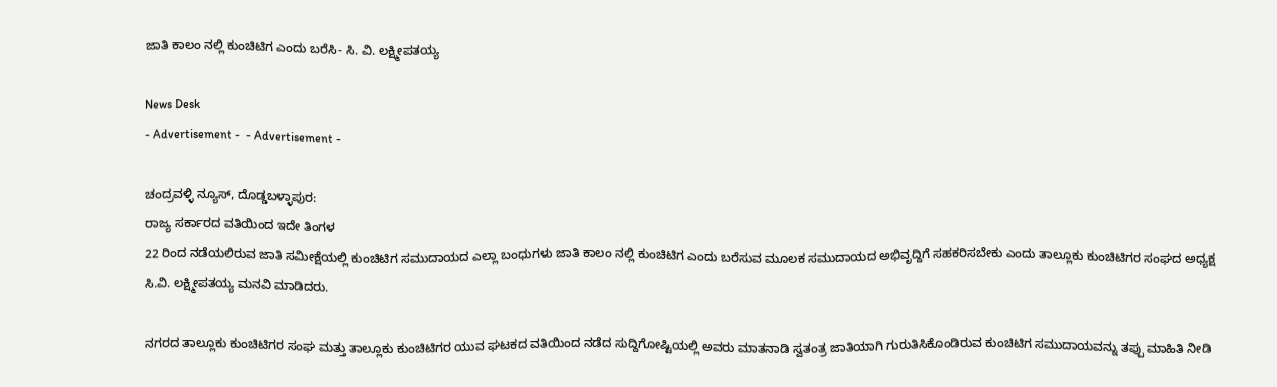ಜಾತಿ ಕಾಲಂ ನಲ್ಲಿ ಕುಂಚಿಟಿಗ ಎಂದು ಬರೆಸಿ- ಸಿ. ವಿ. ಲಕ್ಷ್ಮೀಪತಯ್ಯ

News Desk
- Advertisement -  - Advertisement -

ಚಂದ್ರವಳ್ಳಿ ನ್ಯೂಸ್, ದೊಡ್ಡಬಳ್ಳಾಪುರ:
ರಾಜ್ಯ ಸರ್ಕಾರದ ವತಿಯಿಂದ ಇದೇ ತಿಂಗಳ
22 ರಿಂದ ನಡೆಯಲಿರುವ ಜಾತಿ ಸಮೀಕ್ಷೆಯಲ್ಲಿ ಕುಂಚಿಟಿಗ ಸಮುದಾಯದ ಎಲ್ಲಾ ಬಂಧುಗಳು ಜಾತಿ ಕಾಲಂ ನಲ್ಲಿ ಕುಂಚಿಟಿಗ ಎಂದು ಬರೆಸುವ ಮೂಲಕ ಸಮುದಾಯದ ಅಭಿವೃದ್ದಿಗೆ ಸಹಕರಿಸಬೇಕು ಎಂದು ತಾಲ್ಲೂಕು ಕುಂಚಿಟಿಗರ ಸಂಘದ ಅಧ್ಯಕ್ಷ ಸಿ.ವಿ. ಲಕ್ಷ್ಮೀಪತಯ್ಯ ಮನವಿ ಮಾಡಿದರು.

ನಗರದ ತಾಲ್ಲೂಕು ಕುಂಚಿಟಿಗರ ಸಂಘ ಮತ್ತು ತಾಲ್ಲೂಕು ಕುಂಚಿಟಿಗರ ಯುವ ಘಟಕದ ವತಿಯಿಂದ ನಡೆದ ಸುದ್ದಿಗೋಷ್ಟಿಯಲ್ಲಿ ಅವರು ಮಾತನಾಡಿ ಸ್ವತಂತ್ರ ಜಾತಿಯಾಗಿ ಗುರುತಿಸಿಕೊಂಡಿರುವ ಕುಂಚಿಟಿಗ ಸಮುದಾಯವನ್ನು ತಪ್ಪು ಮಾಹಿತಿ ನೀಡಿ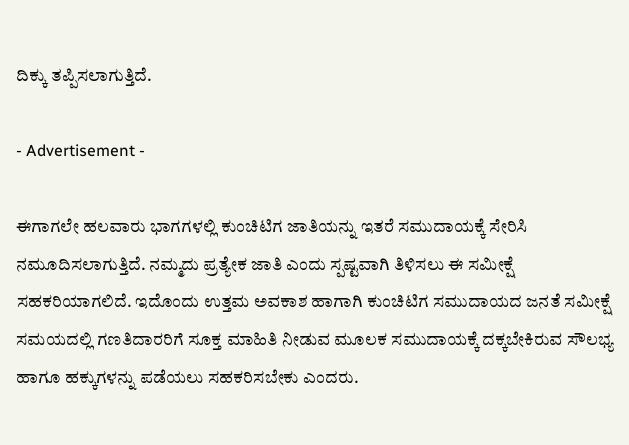ದಿಕ್ಕು ತಪ್ಪಿಸಲಾಗುತ್ತಿದೆ.

- Advertisement -

ಈಗಾಗಲೇ ಹಲವಾರು ಭಾಗಗಳಲ್ಲಿ ಕುಂಚಿಟಿಗ ಜಾತಿಯನ್ನು ಇತರೆ ಸಮುದಾಯಕ್ಕೆ ಸೇರಿಸಿ ನಮೂದಿಸಲಾಗುತ್ತಿದೆ. ನಮ್ಮದು ಪ್ರತ್ಯೇಕ ಜಾತಿ ಎಂದು ಸ್ಪಷ್ಟವಾಗಿ ತಿಳಿಸಲು ಈ ಸಮೀಕ್ಷೆ ಸಹಕರಿಯಾಗಲಿದೆ. ಇದೊಂದು ಉತ್ತಮ ಅವಕಾಶ ಹಾಗಾಗಿ ಕುಂಚಿಟಿಗ ಸಮುದಾಯದ ಜನತೆ ಸಮೀಕ್ಷೆ ಸಮಯದಲ್ಲಿ ಗಣತಿದಾರರಿಗೆ ಸೂಕ್ತ ಮಾಹಿತಿ ನೀಡುವ ಮೂಲಕ ಸಮುದಾಯಕ್ಕೆ ದಕ್ಕಬೇಕಿರುವ ಸೌಲಭ್ಯ ಹಾಗೂ ಹಕ್ಕುಗಳನ್ನು ಪಡೆಯಲು ಸಹಕರಿಸಬೇಕು ಎಂದರು.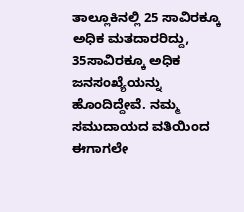ತಾಲ್ಲೂಕಿನಲ್ಲಿ 25 ಸಾವಿರಕ್ಕೂ ಅಧಿಕ ಮತದಾರರಿದ್ದು, 35ಸಾವಿರಕ್ಕೂ ಅಧಿಕ ಜನಸಂಖ್ಯೆಯನ್ನು ಹೊಂದಿದ್ದೇವೆ. ನಮ್ಮ ಸಮುದಾಯದ ವತಿಯಿಂದ ಈಗಾಗಲೇ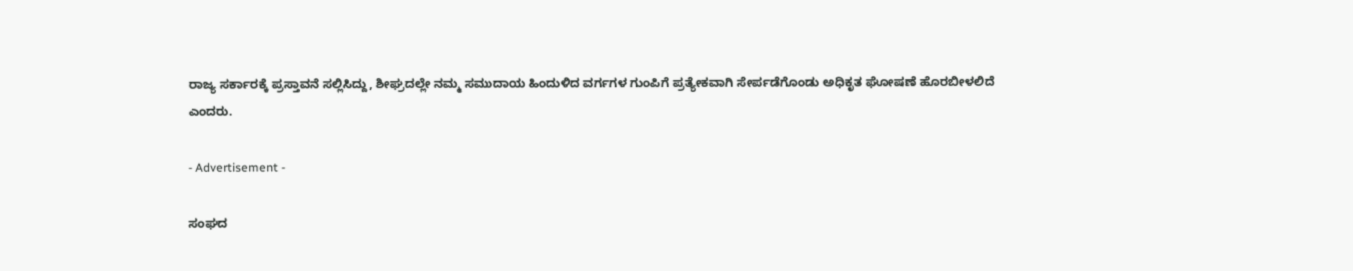ರಾಜ್ಯ ಸರ್ಕಾರಕ್ಕೆ ಪ್ರಸ್ತಾವನೆ ಸಲ್ಲಿಸಿದ್ದು, ಶೀಘ್ರದಲ್ಲೇ ನಮ್ಮ ಸಮುದಾಯ ಹಿಂದುಳಿದ ವರ್ಗಗಳ ಗುಂಪಿಗೆ ಪ್ರತ್ಯೇಕವಾಗಿ ಸೇರ್ಪಡೆಗೊಂಡು ಅಧಿಕೃತ ಘೋಷಣೆ ಹೊರಬೀಳಲಿದೆ ಎಂದರು.

- Advertisement -

ಸಂಘದ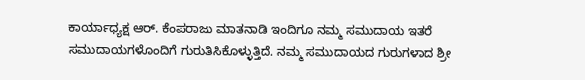ಕಾರ್ಯಾಧ್ಯಕ್ಷ ಆರ್. ಕೆಂಪರಾಜು ಮಾತನಾಡಿ ಇಂದಿಗೂ ನಮ್ಮ ಸಮುದಾಯ ಇತರೆ ಸಮುದಾಯಗಳೊಂದಿಗೆ ಗುರುತಿಸಿಕೊಳ್ಳುತ್ತಿದೆ. ನಮ್ಮ ಸಮುದಾಯದ ಗುರುಗಳಾದ ಶ್ರೀ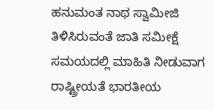ಹನುಮಂತ ನಾಥ ಸ್ವಾಮೀಜಿ ತಿಳಿಸಿರುವಂತೆ ಜಾತಿ ಸಮೀಕ್ಷೆ ಸಮಯದಲ್ಲಿ ಮಾಹಿತಿ ನೀಡುವಾಗ ರಾಷ್ಟ್ರೀಯತೆ ಭಾರತೀಯ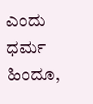ಎಂದು ಧರ್ಮ ಹಿಂದೂ,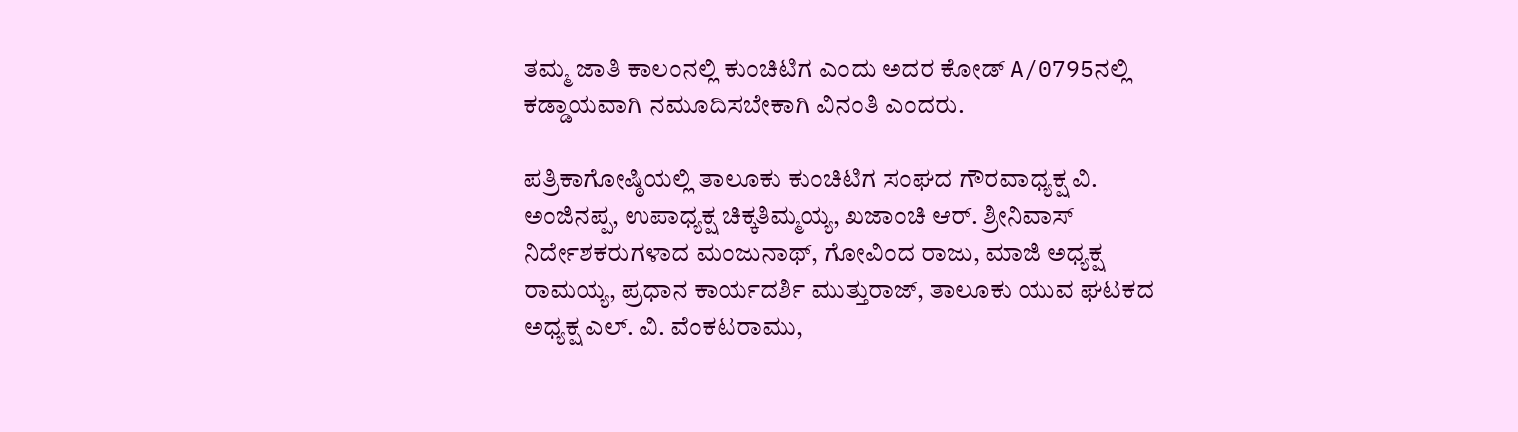ತಮ್ಮ ಜಾತಿ ಕಾಲಂನಲ್ಲಿ ಕುಂಚಿಟಿಗ ಎಂದು ಅದರ ಕೋಡ್ A/0795ನಲ್ಲಿ ಕಡ್ಡಾಯವಾಗಿ ನಮೂದಿಸಬೇಕಾಗಿ ವಿನಂತಿ ಎಂದರು.

ಪತ್ರಿಕಾಗೋಷ್ಠಿಯಲ್ಲಿ ತಾಲೂಕು ಕುಂಚಿಟಿಗ ಸಂಘದ ಗೌರವಾಧ್ಯಕ್ಷ ವಿ. ಅಂಜಿನಪ್ಪ, ಉಪಾಧ್ಯಕ್ಷ ಚಿಕ್ಕತಿಮ್ಮಯ್ಯ, ಖಜಾಂಚಿ ಆರ್. ಶ್ರೀನಿವಾಸ್ ನಿರ್ದೇಶಕರುಗಳಾದ ಮಂಜುನಾಥ್, ಗೋವಿಂದ ರಾಜು, ಮಾಜಿ ಅಧ್ಯಕ್ಷ ರಾಮಯ್ಯ, ಪ್ರಧಾನ ಕಾರ್ಯದರ್ಶಿ ಮುತ್ತುರಾಜ್, ತಾಲೂಕು ಯುವ ಘಟಕದ ಅಧ್ಯಕ್ಷ ಎಲ್. ವಿ. ವೆಂಕಟರಾಮು,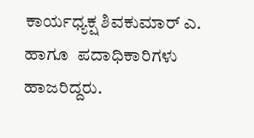ಕಾರ್ಯಧ್ಯಕ್ಷ ಶಿವಕುಮಾರ್ ಎ. ಹಾಗೂ  ಪದಾಧಿಕಾರಿಗಳು ಹಾಜರಿದ್ದರು.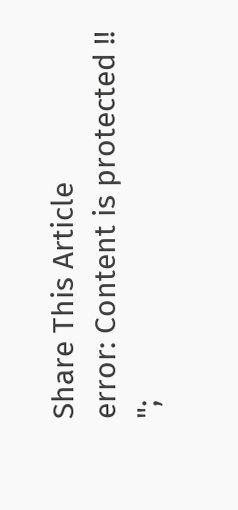Share This Article
error: Content is protected !!
";